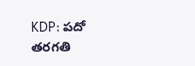KDP: పదో తరగతి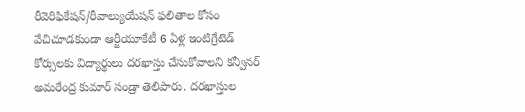రీవెరిఫికేషన్/రీవాల్యుయేషన్ ఫలితాల కోసం వేచిచూడకుండా ఆర్జీయూకేటీ 6 ఏళ్ల ఇంటిగ్రేటెడ్ కోర్సులకు విద్యార్థులు దరఖాస్తు చేసుకోవాలని కన్వీనర్ అమరేంద్ర కుమార్ సండ్రా తెలిపారు. దరఖాస్తుల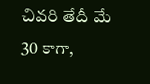చివరి తేదీ మే 30 కాగా,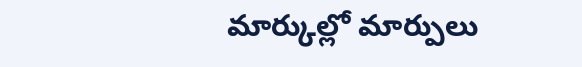మార్కుల్లో మార్పులు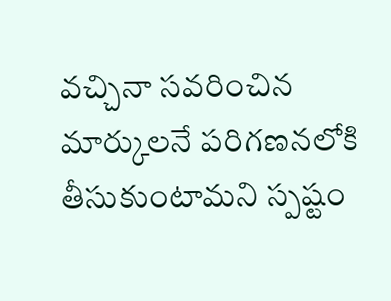వచ్చినా సవరించిన మార్కులనే పరిగణనలోకి తీసుకుంటామని స్పష్టం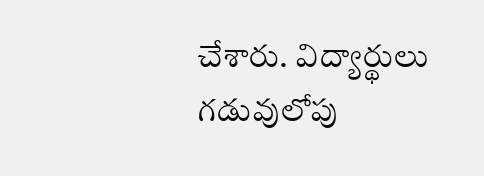చేశారు. విద్యార్థులు గడువులోపు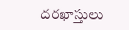దరఖాస్తులు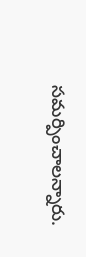సమర్పించాలన్నారు.